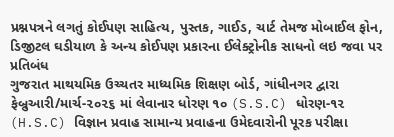પ્રશ્નપત્રને લગતું કોઈપણ સાહિત્ય, પુસ્તક, ગાઈડ, ચાર્ટ તેમજ મોબાઈલ ફોન, ડિજીટલ ઘડીયાળ કે અન્ય કોઈપણ પ્રકારના ઈલેક્ટ્રોનીક સાધનો લઇ જવા પર પ્રતિબંધ
ગુજરાત માથયમિક ઉચ્ચતર માધ્યમિક શિક્ષણ બોર્ડ, ગાંધીનગર દ્વારા ફેબ્રુઆરી/માર્ચ-૨૦૨૬ માં લેવાનાર ધોરણ ૧૦ (S.S.C) ધોરણ-૧૨ (H.S.C) વિજ્ઞાન પ્રવાહ સામાન્ય પ્રવાહના ઉમેદવારોની પૂરક પરીક્ષા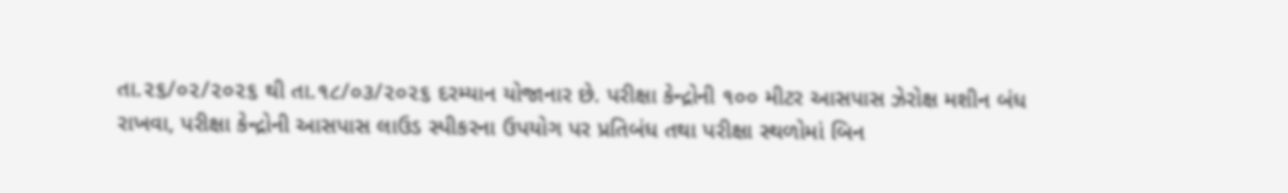તા.૨૬/૦૨/૨૦૨૬ થી તા.૧૮/૦૩/૨૦૨૬ દરમ્યાન યોજાનાર છે. પરીક્ષા કેન્દ્રોની ૧૦૦ મીટર આસપાસ ઝેરોક્ષ મશીન બંધ રાખવા, પરીક્ષા કેન્દ્રોની આસપાસ લાઉડ સ્પીકરના ઉપયોગ પર પ્રતિબંધ તથા પરીક્ષા સ્થળોમાં બિન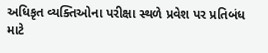અધિકૃત વ્યક્તિઓના પરીક્ષા સ્થળે પ્રવેશ પર પ્રતિબંધ માટે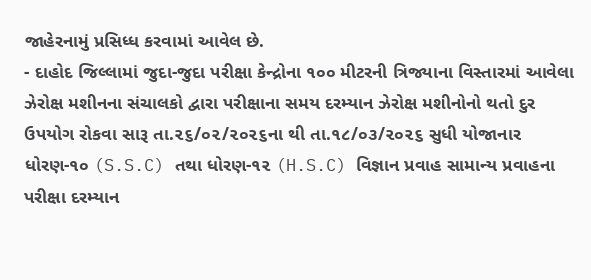જાહેરનામું પ્રસિધ્ધ કરવામાં આવેલ છે.
- દાહોદ જિલ્લામાં જુદા-જુદા પરીક્ષા કેન્દ્રોના ૧૦૦ મીટરની ત્રિજ્યાના વિસ્તારમાં આવેલા ઝેરોક્ષ મશીનના સંચાલકો દ્વારા પરીક્ષાના સમય દરમ્યાન ઝેરોક્ષ મશીનોનો થતો દુર ઉપયોગ રોકવા સારૂ તા.૨૬/૦૨/૨૦૨૬ના થી તા.૧૮/૦૩/૨૦૨૬ સુધી યોજાનાર ધોરણ-૧૦ (S.S.C) તથા ધોરણ-૧૨ (H.S.C) વિજ્ઞાન પ્રવાહ સામાન્ય પ્રવાહના પરીક્ષા દરમ્યાન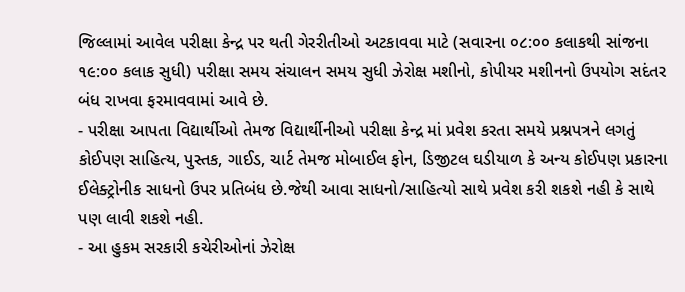જિલ્લામાં આવેલ પરીક્ષા કેન્દ્ર પર થતી ગેરરીતીઓ અટકાવવા માટે (સવારના ૦૮:૦૦ કલાકથી સાંજના ૧૯:૦૦ કલાક સુધી) પરીક્ષા સમય સંચાલન સમય સુધી ઝેરોક્ષ મશીનો, કોપીયર મશીનનો ઉપયોગ સદંતર બંધ રાખવા ફરમાવવામાં આવે છે.
- પરીક્ષા આપતા વિદ્યાર્થીઓ તેમજ વિદ્યાર્થીનીઓ પરીક્ષા કેન્દ્ર માં પ્રવેશ કરતા સમયે પ્રશ્નપત્રને લગતું કોઈપણ સાહિત્ય, પુસ્તક, ગાઈડ, ચાર્ટ તેમજ મોબાઈલ ફોન, ડિજીટલ ઘડીયાળ કે અન્ય કોઈપણ પ્રકારના ઈલેક્ટ્રોનીક સાધનો ઉપર પ્રતિબંધ છે.જેથી આવા સાધનો/સાહિત્યો સાથે પ્રવેશ કરી શકશે નહી કે સાથે પણ લાવી શકશે નહી.
- આ હુકમ સરકારી કચેરીઓનાં ઝેરોક્ષ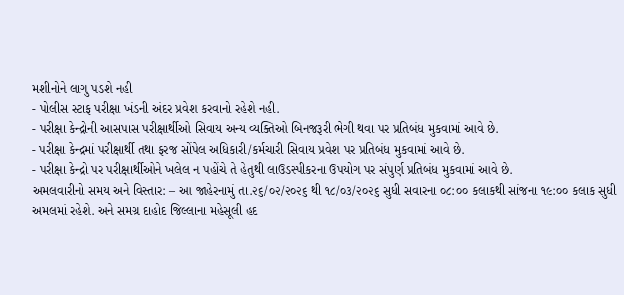મશીનોને લાગુ પડશે નહી
- પોલીસ સ્ટાફ પરીક્ષા ખંડની અંદર પ્રવેશ કરવાનો રહેશે નહી.
- પરીક્ષા કેન્દ્રોની આસપાસ પરીક્ષાર્થીઓ સિવાય અન્ય વ્યક્તિઓ બિનજરૂરી ભેગી થવા પર પ્રતિબંધ મુકવામાં આવે છે.
- પરીક્ષા કેન્દ્રમાં પરીક્ષાર્થી તથા ફરજ સોંપેલ અધિકારી/કર્મચારી સિવાય પ્રવેશ પર પ્રતિબંધ મુકવામાં આવે છે.
- પરીક્ષા કેન્દ્રો પર પરીક્ષાર્થીઓને ખલેલ ન પહોંચે તે હેતુથી લાઉડસ્પીકરના ઉપયોગ પર સંપુર્ણ પ્રતિબંધ મુકવામાં આવે છે.
અમલવારીનો સમય અને વિસ્તાર: – આ જાહેરનામું તા.૨૬/૦૨/૨૦૨૬ થી ૧૮/૦૩/૨૦૨૬ સુધી સવારના ૦૮:૦૦ કલાકથી સાંજના ૧૯:૦૦ કલાક સુધી અમલમાં રહેશે. અને સમગ્ર દાહોદ જિલ્લાના મહેસૂલી હદ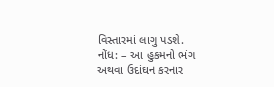વિસ્તારમાં લાગુ પડશે.
નોંધ: – આ હુકમનો ભંગ અથવા ઉદાંઘન કરનાર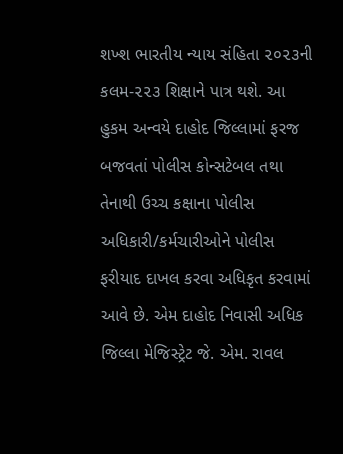શખ્શ ભારતીય ન્યાય સંહિતા ૨૦૨૩ની કલમ-૨૨૩ શિક્ષાને પાત્ર થશે. આ હુકમ અન્વયે દાહોદ જિલ્લામાં ફરજ બજવતાં પોલીસ કોન્સટેબલ તથા તેનાથી ઉચ્ચ કક્ષાના પોલીસ અધિકારી/કર્મચારીઓને પોલીસ ફરીયાદ દાખલ કરવા અધિકૃત કરવામાં આવે છે. એમ દાહોદ નિવાસી અધિક જિલ્લા મેજિસ્ટ્રેટ જે. એમ. રાવલ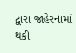દ્વારા જાહેરનામાં થકી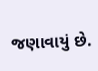જણાવાયું છે.